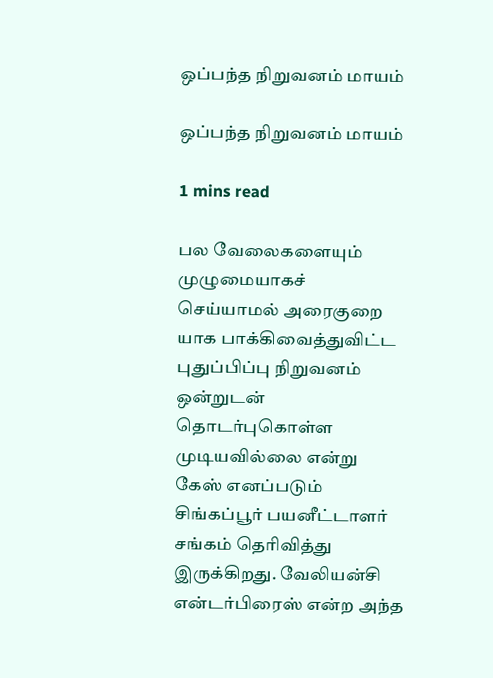ஒப்பந்த நிறுவனம் மாயம்

ஒப்பந்த நிறுவனம் மாயம்

1 mins read

பல வேலைகளையும் முழுமையாகச் செய்யாமல் அரைகுறை யாக பாக்கிவைத்துவிட்ட புதுப்பிப்பு நிறுவனம் ஒன்றுடன் தொடர்புகொள்ள முடியவில்லை என்று கேஸ் எனப்படும் சிங்கப்பூர் பயனீட்டாளர் சங்கம் தெரிவித்து இருக்கிறது. வேலியன்சி என்டர்பிரைஸ் என்ற அந்த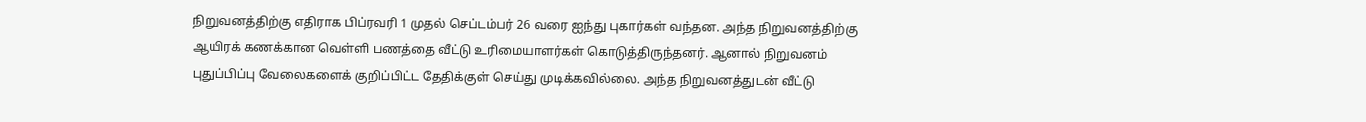நிறுவனத்திற்கு எதிராக பிப்ரவரி 1 முதல் செப்டம்பர் 26 வரை ஐந்து புகார்கள் வந்தன. அந்த நிறுவனத்திற்கு ஆயிரக் கணக்கான வெள்ளி பணத்தை வீட்டு உரிமையாளர்கள் கொடுத்திருந்தனர். ஆனால் நிறுவனம் புதுப்பிப்பு வேலைகளைக் குறிப்பிட்ட தேதிக்குள் செய்து முடிக்கவில்லை. அந்த நிறுவனத்துடன் வீட்டு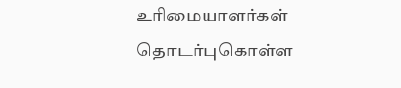உரிமையாளர்கள் தொடர்புகொள்ள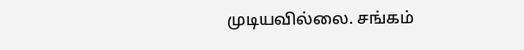முடியவில்லை. சங்கம்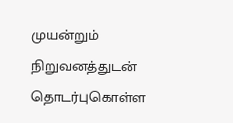முயன்றும் நிறுவனத்துடன் தொடர்புகொள்ள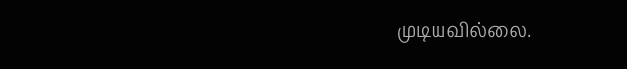முடியவில்லை.